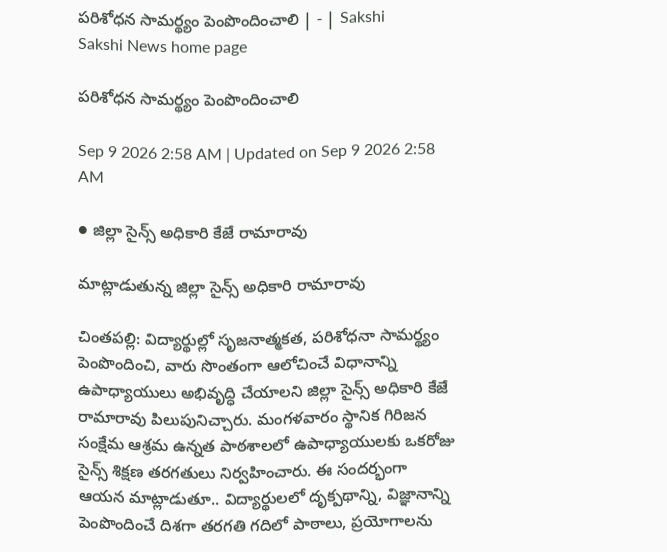పరిశోధన సామర్థ్యం పెంపొందించాలి | - | Sakshi
Sakshi News home page

పరిశోధన సామర్థ్యం పెంపొందించాలి

Sep 9 2026 2:58 AM | Updated on Sep 9 2026 2:58 AM

● జిల్లా సైన్స్‌ అధికారి కేజే రామారావు

మాట్లాడుతున్న జిల్లా సైన్స్‌ అధికారి రామారావు

చింతపల్లి: విద్యార్థుల్లో సృజనాత్మకత, పరిశోధనా సామర్థ్యం పెంపొందించి, వారు సొంతంగా ఆలోచించే విధానాన్ని ఉపాధ్యాయులు అభివృద్ధి చేయాలని జిల్లా సైన్స్‌ అధికారి కేజే రామారావు పిలుపునిచ్చారు. మంగళవారం స్థానిక గిరిజన సంక్షేమ ఆశ్రమ ఉన్నత పాఠశాలలో ఉపాధ్యాయులకు ఒకరోజు సైన్స్‌ శిక్షణ తరగతులు నిర్వహించారు. ఈ సందర్భంగా ఆయన మాట్లాడుతూ.. విద్యార్థులలో దృక్పథాన్ని, విజ్ఞానాన్ని పెంపొందించే దిశగా తరగతి గదిలో పాఠాలు, ప్రయోగాలను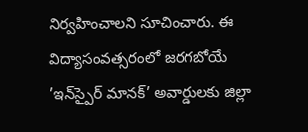నిర్వహించాలని సూచించారు. ఈ విద్యాసంవత్సరంలో జరగబోయే ’ఇన్‌స్పైర్‌ మానక్‌’ అవార్డులకు జిల్లా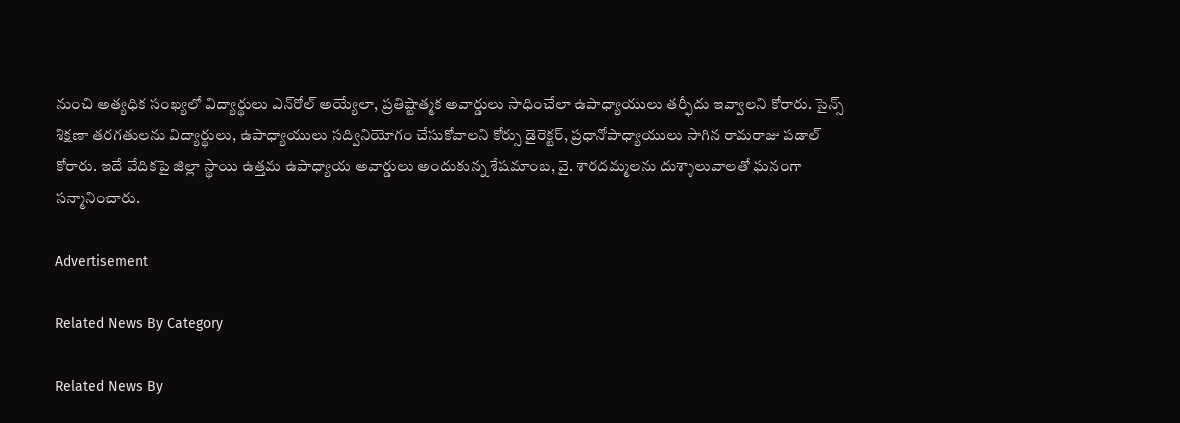నుంచి అత్యధిక సంఖ్యలో విద్యార్థులు ఎన్‌రోల్‌ అయ్యేలా, ప్రతిష్టాత్మక అవార్డులు సాధించేలా ఉపాధ్యాయులు తర్ఫీదు ఇవ్వాలని కోరారు. సైన్స్‌ శిక్షణా తరగతులను విద్యార్థులు, ఉపాధ్యాయులు సద్వినియోగం చేసుకోవాలని కోర్సు డైరెక్టర్‌, ప్రధానోపాధ్యాయులు సాగిన రామరాజు పడాల్‌ కోరారు. ఇదే వేదికపై జిల్లా స్థాయి ఉత్తమ ఉపాధ్యాయ అవార్డులు అందుకున్న శేషమాంబ, వై. శారదమ్మలను దుశ్శాలువాలతో ఘనంగా సన్మానించారు.

Advertisement

Related News By Category

Related News By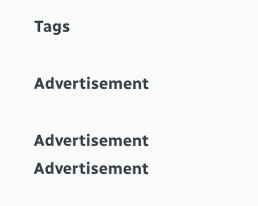Tags

Advertisement

Advertisement
Advertisement